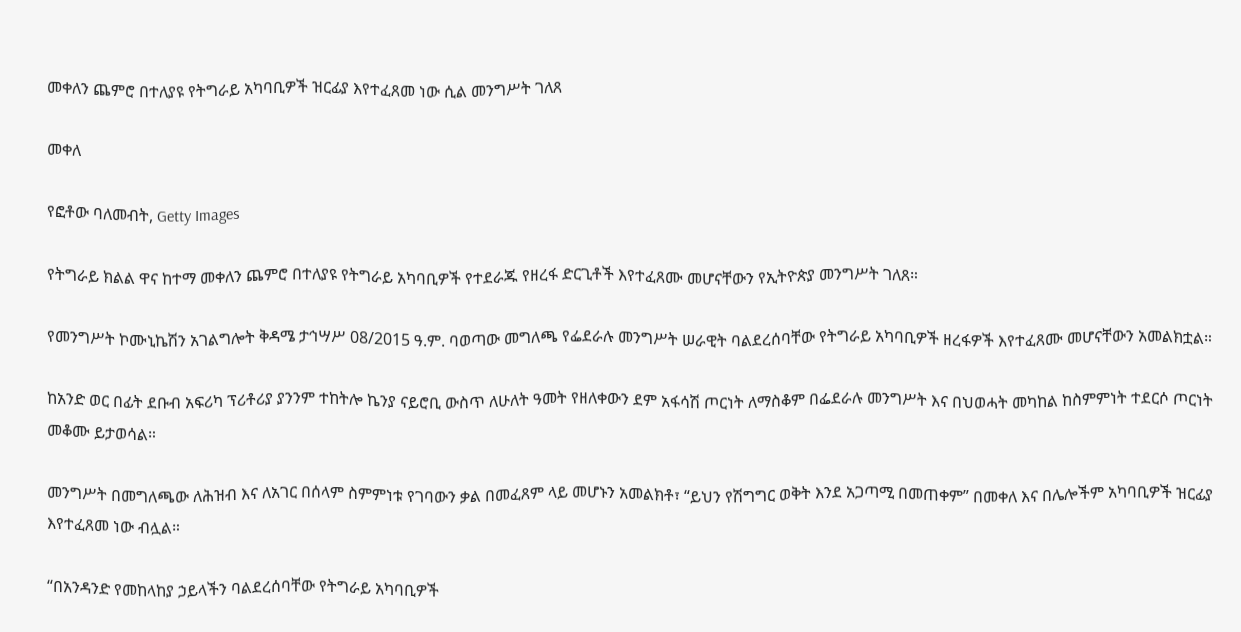መቀለን ጨምሮ በተለያዩ የትግራይ አካባቢዎች ዝርፊያ እየተፈጸመ ነው ሲል መንግሥት ገለጸ

መቀለ

የፎቶው ባለመብት, Getty Images

የትግራይ ክልል ዋና ከተማ መቀለን ጨምሮ በተለያዩ የትግራይ አካባቢዎች የተደራጁ የዘረፋ ድርጊቶች እየተፈጸሙ መሆናቸውን የኢትዮጵያ መንግሥት ገለጸ።

የመንግሥት ኮሙኒኬሽን አገልግሎት ቅዳሜ ታኅሣሥ 08/2015 ዓ.ም. ባወጣው መግለጫ የፌደራሉ መንግሥት ሠራዊት ባልደረሰባቸው የትግራይ አካባቢዎች ዘረፋዎች እየተፈጸሙ መሆናቸውን አመልክቷል።

ከአንድ ወር በፊት ደቡብ አፍሪካ ፕሪቶሪያ ያንንም ተከትሎ ኬንያ ናይሮቢ ውስጥ ለሁለት ዓመት የዘለቀውን ደም አፋሳሽ ጦርነት ለማስቆም በፌደራሉ መንግሥት እና በህወሓት መካከል ከስምምነት ተደርሶ ጦርነት መቆሙ ይታወሳል።

መንግሥት በመግለጫው ለሕዝብ እና ለአገር በሰላም ስምምነቱ የገባውን ቃል በመፈጸም ላይ መሆኑን አመልክቶ፣ “ይህን የሽግግር ወቅት እንደ አጋጣሚ በመጠቀም” በመቀለ እና በሌሎችም አካባቢዎች ዝርፊያ እየተፈጸመ ነው ብሏል።

“በአንዳንድ የመከላከያ ኃይላችን ባልደረሰባቸው የትግራይ አካባቢዎች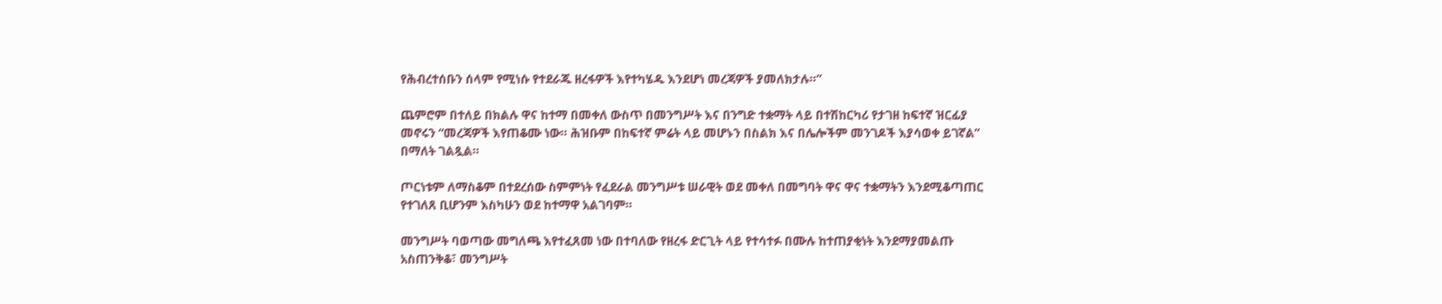የሕብረተሰቡን ሰላም የሚነሱ የተደራጁ ዘረፋዎች እየተካሄዱ እንደሆነ መረጃዎች ያመለክታሉ።”

ጨምሮም በተለይ በክልሉ ዋና ከተማ በመቀለ ውስጥ በመንግሥት እና በንግድ ተቋማት ላይ በተሽከርካሪ የታገዘ ከፍተኛ ዝርፊያ መኖሩን “መረጃዎች እየጠቆሙ ነው። ሕዝቡም በከፍተኛ ምሬት ላይ መሆኑን በስልክ እና በሌሎችም መንገዶች እያሳወቀ ይገኛል” በማለት ገልጿል።

ጦርነቱም ለማስቆም በተደረሰው ስምምነት የፈደራል መንግሥቱ ሠራዊት ወደ መቀለ በመግባት ዋና ዋና ተቋማትን እንደሚቆጣጠር የተገለጸ ቢሆንም እስካሁን ወደ ከተማዋ አልገባም።

መንግሥት ባወጣው መግለጫ እየተፈጸመ ነው በተባለው የዘረፋ ድርጊት ላይ የተሳተፉ በሙሉ ከተጠያቂነት እንደማያመልጡ አስጠንቅቆ፣ መንግሥት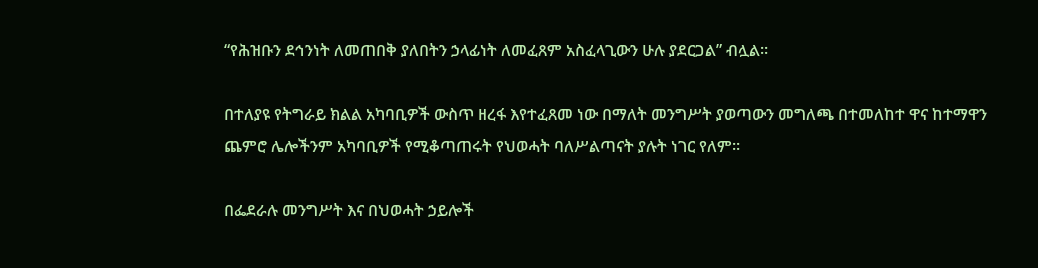“የሕዝቡን ደኅንነት ለመጠበቅ ያለበትን ኃላፊነት ለመፈጸም አስፈላጊውን ሁሉ ያደርጋል” ብሏል።

በተለያዩ የትግራይ ክልል አካባቢዎች ውስጥ ዘረፋ እየተፈጸመ ነው በማለት መንግሥት ያወጣውን መግለጫ በተመለከተ ዋና ከተማዋን ጨምሮ ሌሎችንም አካባቢዎች የሚቆጣጠሩት የህወሓት ባለሥልጣናት ያሉት ነገር የለም።

በፌደራሉ መንግሥት እና በህወሓት ኃይሎች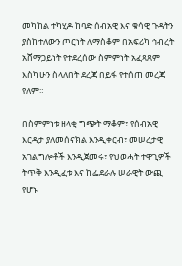መካከል ተካሂዶ ከባድ ሰብአዊ እና ቁሳዊ ጉዳትን ያስከተለውን ጦርነት ለማስቆም በአፍሪካ ኅብረት አሸማጋይነት የተደረሰው ስምምነት አፈጻጸም እስካሁን ስላለበት ደረጃ በይፋ የተሰጠ መረጃ የለም።

በስምምነቱ ዘላቂ ግጭት ማቆም፣ የሰብአዊ እርዳታ ያለመሰናክል እንዲቀርብ፣ መሠረታዊ አገልግሎቶች እንዲጀመሩ፣ የህወሓት ተዋጊዎች ትጥቅ እንዲፈቱ እና ከፌደራሉ ሠራዊት ውጪ የሆኑ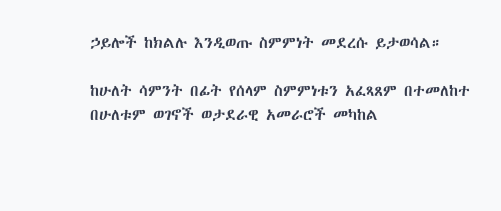ኃይሎች ከክልሉ እንዲወጡ ስምምነት መደረሱ ይታወሳል።

ከሁለት ሳምንት በፊት የሰላም ስምምነቱን አፈጻጸም በተመለከተ በሁለቱም ወገኖች ወታደራዊ አመራሮች መካከል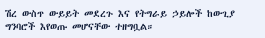ሽረ ውስጥ ውይይት መደረጉ እና የትግራይ ኃይሎች ከውጊያ ግንባሮች እየወጡ መሆናቸው ተዘግቧል።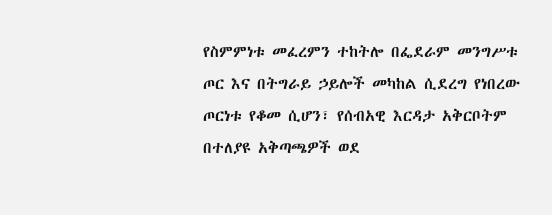የስምምነቱ መፈረምን ተከትሎ በፌደራም መንግሥቱ ጦር እና በትግራይ ኃይሎች መካከል ሲደረግ የነበረው ጦርነቱ የቆመ ሲሆን፣ የሰብአዊ እርዳታ አቅርቦትም በተለያዩ አቅጣጫዎች ወደ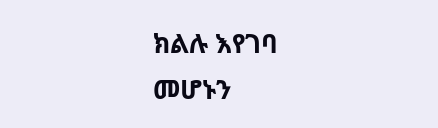ክልሉ እየገባ መሆኑን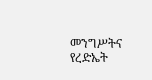መንግሥትና የረድኤት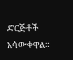ድርጅቶች አሳውቀዋል።